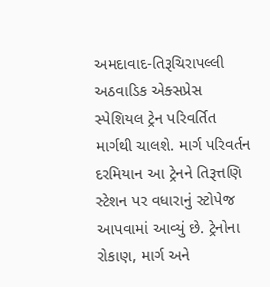અમદાવાદ-તિરૂચિરાપલ્લી અઠવાડિક એક્સપ્રેસ સ્પેશિયલ ટ્રેન પરિવર્તિત માર્ગથી ચાલશે. માર્ગ પરિવર્તન દરમિયાન આ ટ્રેનને તિરૂત્તણિ સ્ટેશન પર વધારાનું સ્ટોપેજ આપવામાં આવ્યું છે. ટ્રેનોના રોકાણ, માર્ગ અને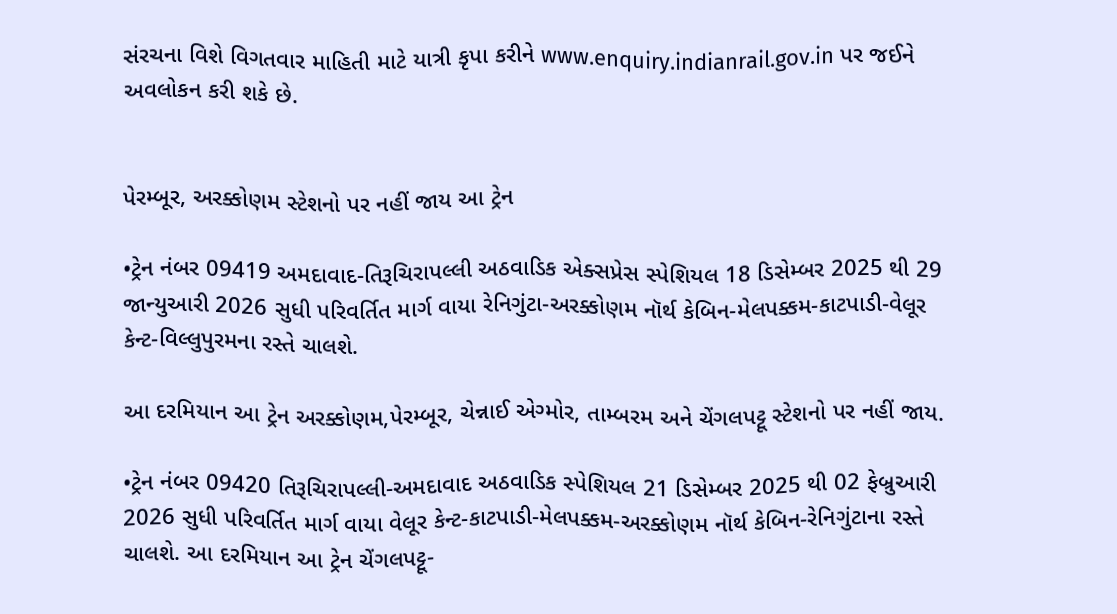સંરચના વિશે વિગતવાર માહિતી માટે યાત્રી કૃપા કરીને www.enquiry.indianrail.gov.in પર જઈને અવલોકન કરી શકે છે.


પેરમ્બૂર, અરક્કોણમ સ્ટેશનો પર નહીં જાય આ ટ્રેન

•ટ્રેન નંબર 09419 અમદાવાદ-તિરૂચિરાપલ્લી અઠવાડિક એક્સપ્રેસ સ્પેશિયલ 18 ડિસેમ્બર 2025 થી 29 જાન્યુઆરી 2026 સુધી પરિવર્તિત માર્ગ વાયા રેનિગુંટા-અરક્કોણમ નૉર્થ કેબિન-મેલપક્કમ-કાટપાડી-વેલૂર કેન્ટ-વિલ્લુપુરમના રસ્તે ચાલશે.

આ દરમિયાન આ ટ્રેન અરક્કોણમ,પેરમ્બૂર, ચેન્નાઈ એગ્મોર, તામ્બરમ અને ચેંગલપટ્ટૂ સ્ટેશનો પર નહીં જાય.

•ટ્રેન નંબર 09420 તિરૂચિરાપલ્લી-અમદાવાદ અઠવાડિક સ્પેશિયલ 21 ડિસેમ્બર 2025 થી 02 ફેબ્રુઆરી 2026 સુધી પરિવર્તિત માર્ગ વાયા વેલૂર કેન્ટ-કાટપાડી-મેલપક્કમ-અરક્કોણમ નૉર્થ કેબિન-રેનિગુંટાના રસ્તે ચાલશે. આ દરમિયાન આ ટ્રેન ચેંગલપટ્ટૂ-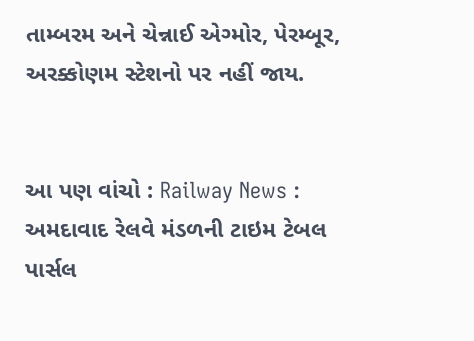તામ્બરમ અને ચેન્નાઈ એગ્મોર, પેરમ્બૂર, અરક્કોણમ સ્ટેશનો પર નહીં જાય.


આ પણ વાંચો : Railway News : અમદાવાદ રેલવે મંડળની ટાઇમ ટેબલ પાર્સલ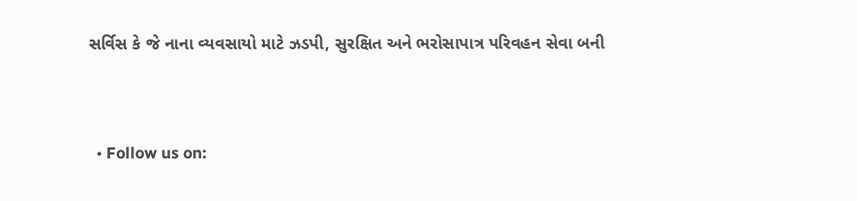સર્વિસ કે જે નાના વ્યવસાયો માટે ઝડપી, સુરક્ષિત અને ભરોસાપાત્ર પરિવહન સેવા બની



  • Follow us on: